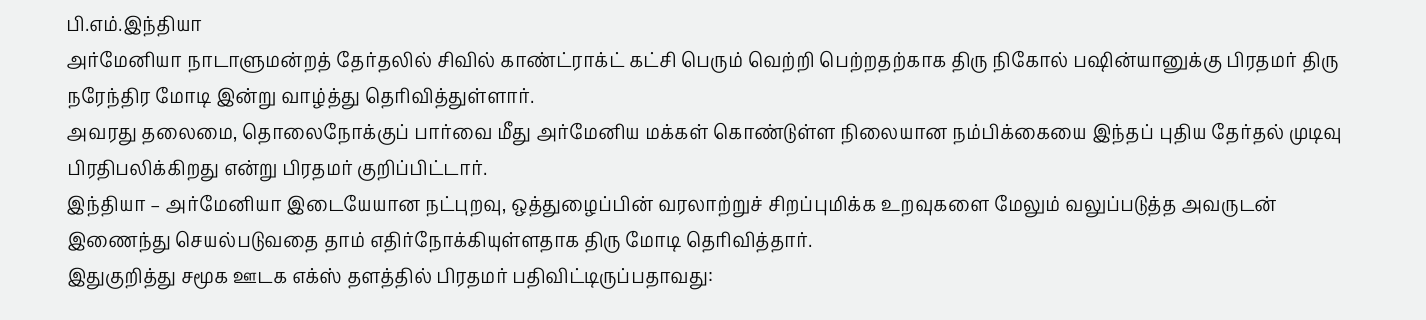பி.எம்.இந்தியா
அர்மேனியா நாடாளுமன்றத் தேர்தலில் சிவில் காண்ட்ராக்ட் கட்சி பெரும் வெற்றி பெற்றதற்காக திரு நிகோல் பஷின்யானுக்கு பிரதமர் திரு நரேந்திர மோடி இன்று வாழ்த்து தெரிவித்துள்ளார்.
அவரது தலைமை, தொலைநோக்குப் பார்வை மீது அர்மேனிய மக்கள் கொண்டுள்ள நிலையான நம்பிக்கையை இந்தப் புதிய தேர்தல் முடிவு பிரதிபலிக்கிறது என்று பிரதமர் குறிப்பிட்டார்.
இந்தியா – அர்மேனியா இடையேயான நட்புறவு, ஒத்துழைப்பின் வரலாற்றுச் சிறப்புமிக்க உறவுகளை மேலும் வலுப்படுத்த அவருடன் இணைந்து செயல்படுவதை தாம் எதிர்நோக்கியுள்ளதாக திரு மோடி தெரிவித்தார்.
இதுகுறித்து சமூக ஊடக எக்ஸ் தளத்தில் பிரதமர் பதிவிட்டிருப்பதாவது: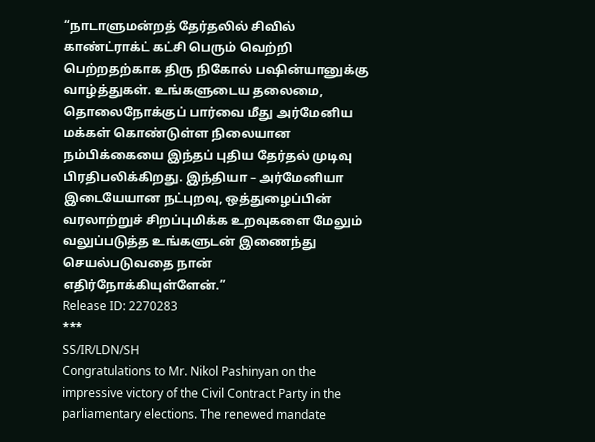“நாடாளுமன்றத் தேர்தலில் சிவில் காண்ட்ராக்ட் கட்சி பெரும் வெற்றி பெற்றதற்காக திரு நிகோல் பஷின்யானுக்கு வாழ்த்துகள். உங்களுடைய தலைமை, தொலைநோக்குப் பார்வை மீது அர்மேனிய மக்கள் கொண்டுள்ள நிலையான நம்பிக்கையை இந்தப் புதிய தேர்தல் முடிவு பிரதிபலிக்கிறது. இந்தியா – அர்மேனியா இடையேயான நட்புறவு, ஒத்துழைப்பின் வரலாற்றுச் சிறப்புமிக்க உறவுகளை மேலும் வலுப்படுத்த உங்களுடன் இணைந்து செயல்படுவதை நான் எதிர்நோக்கியுள்ளேன்.”
Release ID: 2270283
***
SS/IR/LDN/SH
Congratulations to Mr. Nikol Pashinyan on the impressive victory of the Civil Contract Party in the parliamentary elections. The renewed mandate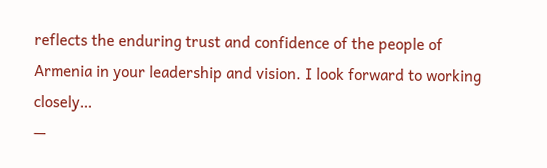reflects the enduring trust and confidence of the people of Armenia in your leadership and vision. I look forward to working closely…
—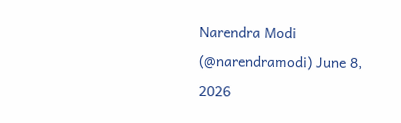Narendra Modi (@narendramodi) June 8, 2026